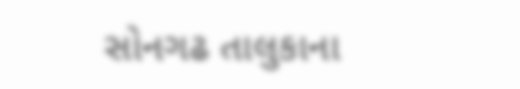સોનગઢ તાલુકાના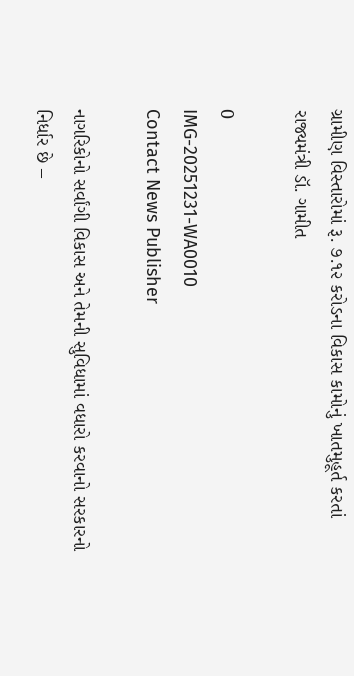ગ્રામીણ વિસ્તારોમાં રૂ. ૭.૧૨ કરોડના વિકાસ કામોનું ખાતમુહૂર્ત કરતાં રાજ્યમંત્રી ડૉ. ગામીત

0
IMG-20251231-WA0010
Contact News Publisher

નાગરિકોનો સર્વાંગી વિકાસ અને તેમની સુવિધામાં વધારો કરવાનો સરકારનો નિર્ધાર છે –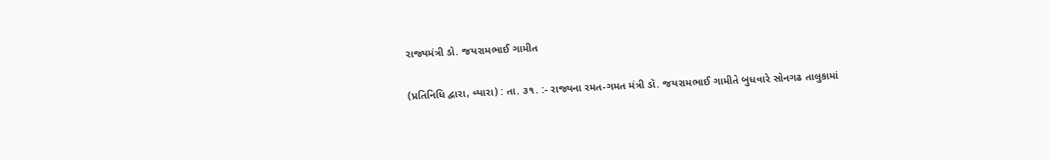રાજ્યમંત્રી ડો. જયરામભાઈ ગામીત

(પ્રતિનિધિ દ્વારા, વ્યારા) : તા. ૩૧. :- રાજ્યના રમત-ગમત મંત્રી ડૉ. જયરામભાઈ ગામીતે બુધવારે સોનગઢ તાલુકામાં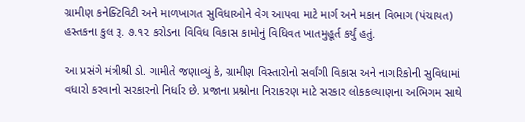ગ્રામીણ કનેક્ટિવિટી અને માળખાગત સુવિધાઓને વેગ આપવા માટે માર્ગ અને મકાન વિભાગ (પંચાયત) હસ્તકના કુલ રૂ. ૭.૧૨ કરોડના વિવિધ વિકાસ કામોનું વિધિવત ખાતમુહૂર્ત કર્યું હતું.

આ પ્રસંગે મંત્રીશ્રી ડો. ગામીતે જણાવ્યું કે, ગ્રામીણ વિસ્તારોનો સર્વાંગી વિકાસ અને નાગરિકોની સુવિધામાં વધારો કરવાનો સરકારનો નિર્ધાર છે. પ્રજાના પ્રશ્નોના નિરાકરણ માટે સરકાર લોકકલ્યાણના અભિગમ સાથે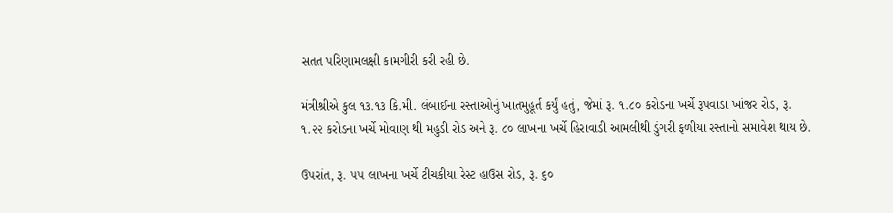સતત પરિણામલક્ષી કામગીરી કરી રહી છે.

મંત્રીશ્રીએ કુલ ૧૩.૧૩ કિ.મી. લંબાઈના રસ્તાઓનું ખાતમુહૂર્ત કર્યું હતું, જેમાં રૂ. ૧.૮૦ કરોડના ખર્ચે રૂપવાડા ખાંજર રોડ, રૂ. ૧.૨૨ કરોડના ખર્ચે મોવાણ થી મહુડી રોડ અને રૂ. ૮૦ લાખના ખર્ચે હિરાવાડી આમલીથી ડુંગરી ફળીયા રસ્તાનો સમાવેશ થાય છે.

ઉપરાંત, રૂ. ૫૫ લાખના ખર્ચે ટીચકીયા રેસ્ટ હાઉસ રોડ, રૂ. ૬૦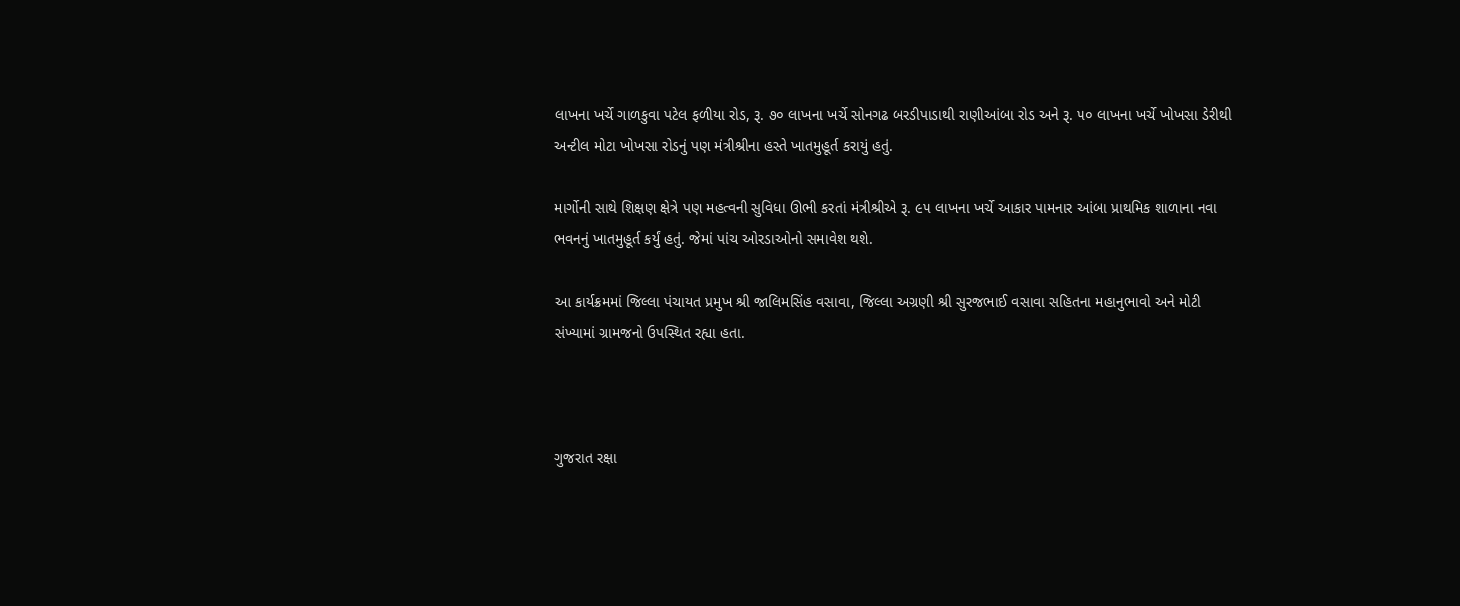લાખના ખર્ચે ગાળકુવા પટેલ ફળીયા રોડ, રૂ. ૭૦ લાખના ખર્ચે સોનગઢ બરડીપાડાથી રાણીઆંબા રોડ અને રૂ. ૫૦ લાખના ખર્ચે ખોખસા ડેરીથી અન્ટીલ મોટા ખોખસા રોડનું પણ મંત્રીશ્રીના હસ્તે ખાતમુહૂર્ત કરાયું હતું.

માર્ગોની સાથે શિક્ષણ ક્ષેત્રે પણ મહત્વની સુવિધા ઊભી કરતાં મંત્રીશ્રીએ રૂ. ૯૫ લાખના ખર્ચે આકાર પામનાર આંબા પ્રાથમિક શાળાના નવા ભવનનું ખાતમુહૂર્ત કર્યું હતું. જેમાં પાંચ ઓરડાઓનો સમાવેશ થશે.

આ કાર્યક્રમમાં જિલ્લા પંચાયત પ્રમુખ શ્રી જાલિમસિંહ વસાવા, જિલ્લા અગ્રણી શ્રી સુરજભાઈ વસાવા સહિતના મહાનુભાવો અને મોટી સંખ્યામાં ગ્રામજનો ઉપસ્થિત રહ્યા હતા.



ગુજરાત રક્ષા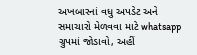અખબારનાં વધુ અપડેટ અને સમાચારો મેળવવા માટે whatsapp ગ્રુપમાં જોડાવો, અહીં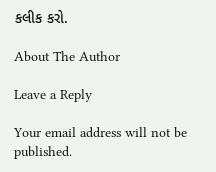કલીક કરો.

About The Author

Leave a Reply

Your email address will not be published.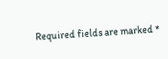Required fields are marked *